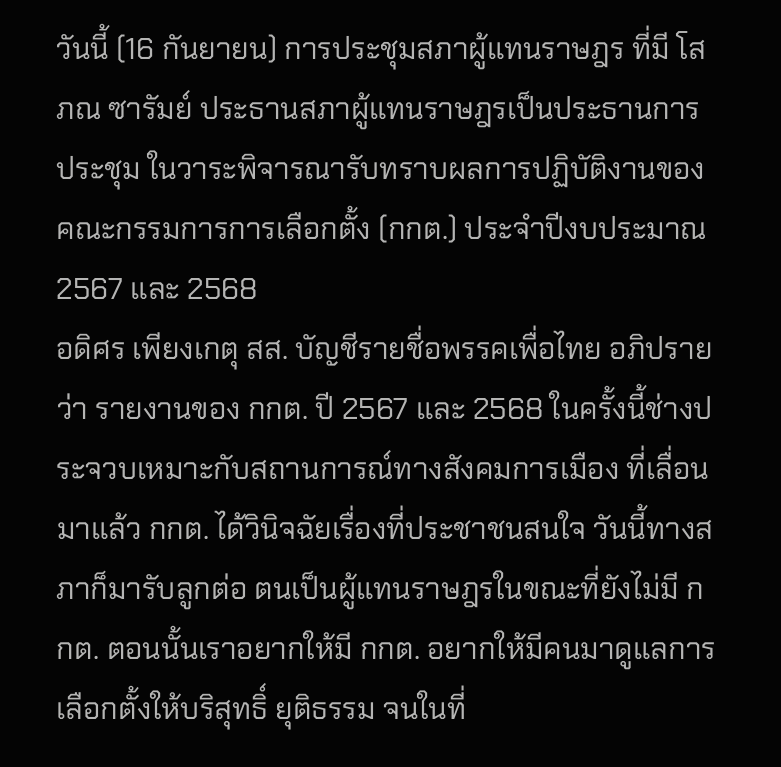วันนี้ (16 กันยายน) การประชุมสภาผู้แทนราษฎร ที่มี โสภณ ซารัมย์ ประธานสภาผู้แทนราษฎรเป็นประธานการประชุม ในวาระพิจารณารับทราบผลการปฏิบัติงานของคณะกรรมการการเลือกตั้ง (กกต.) ประจำปีงบประมาณ 2567 และ 2568
อดิศร เพียงเกตุ สส. บัญชีรายชื่อพรรคเพื่อไทย อภิปรายว่า รายงานของ กกต. ปี 2567 และ 2568 ในครั้งนี้ช่างประจวบเหมาะกับสถานการณ์ทางสังคมการเมือง ที่เลื่อนมาแล้ว กกต. ได้วินิจฉัยเรื่องที่ประชาชนสนใจ วันนี้ทางสภาก็มารับลูกต่อ ตนเป็นผู้แทนราษฎรในขณะที่ยังไม่มี กกต. ตอนนั้นเราอยากให้มี กกต. อยากให้มีคนมาดูแลการเลือกตั้งให้บริสุทธิ์ ยุติธรรม จนในที่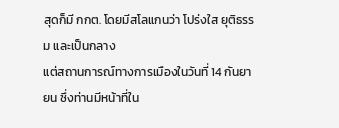สุดก็มี กกต. โดยมีสโลแกนว่า โปร่งใส ยุติธรรม และเป็นกลาง
แต่สถานการณ์ทางการเมืองในวันที่ 14 กันยายน ซึ่งท่านมีหน้าที่ใน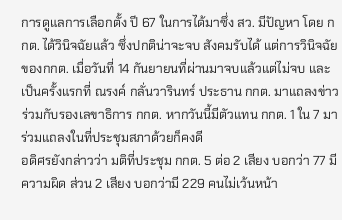การดูแลการเลือกตั้ง ปี 67 ในการได้มาซึ่ง สว. มีปัญหา โดย กกต. ได้วินิจฉัยแล้ว ซึ่งปกติน่าจะจบ สังคมรับได้ แต่การวินิจฉัยของกกต. เมื่อวันที่ 14 กันยายนที่ผ่านมาจบแล้วแต่ไม่จบ และเป็นครั้งแรกที่ ณรงค์ กลั่นวารินทร์ ประธาน กกต. มาแถลงข่าวร่วมกับรองเลขาธิการ กกต. หากวันนี้มีตัวแทน กกต. 1 ใน 7 มาร่วมแถลงในที่ประชุมสภาด้วยก็คงดี
อดิศรยังกล่าวว่า มติที่ประชุม กกต. 5 ต่อ 2 เสียง บอกว่า 77 มีความผิด ส่วน 2 เสียง บอกว่ามี 229 คนไม่เว้นหน้า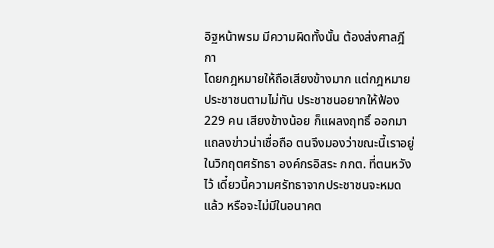อิฐหน้าพรม มีความผิดทั้งนั้น ต้องส่งศาลฎีกา
โดยกฎหมายให้ถือเสียงข้างมาก แต่กฎหมายประชาชนตามไม่ทัน ประชาชนอยากให้ฟ้อง 229 คน เสียงข้างน้อย ก็แผลงฤทธิ์ ออกมาแถลงข่าวน่าเชื่อถือ ตนจึงมองว่าขณะนี้เราอยู่ในวิกฤตศรัทธา องค์กรอิสระ กกต. ที่ตนหวังไว้ เดี๋ยวนี้ความศรัทธาจากประชาชนจะหมดแล้ว หรือจะไม่มีในอนาคต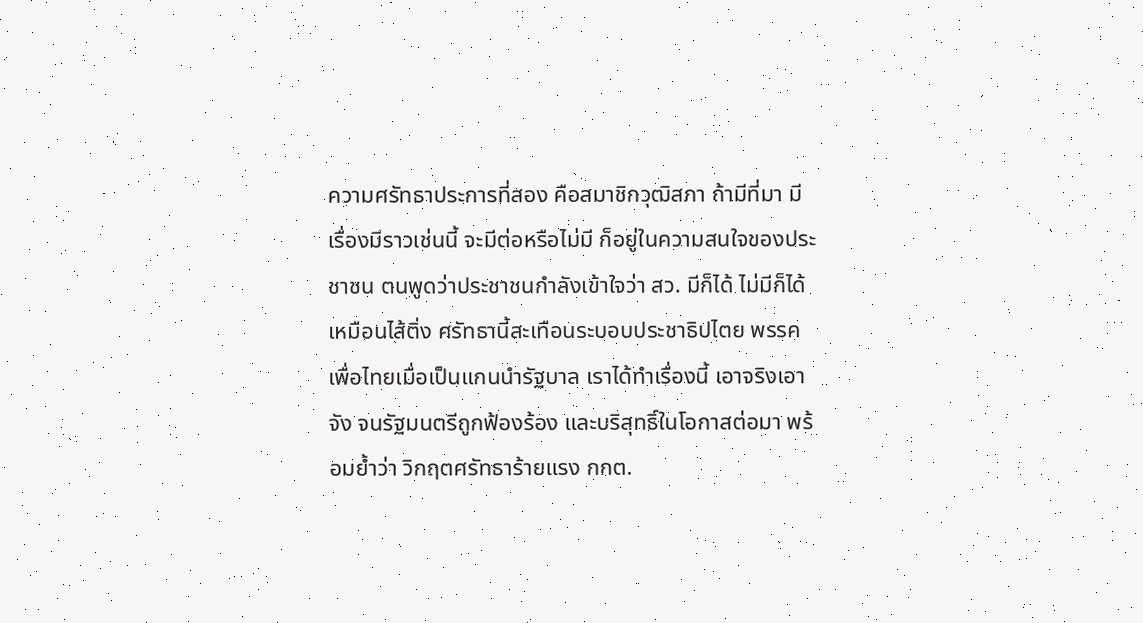ความศรัทธาประการที่สอง คือสมาชิกวุฒิสภา ถ้ามีที่มา มีเรื่องมีราวเช่นนี้ จะมีต่อหรือไม่มี ก็อยู่ในความสนใจของประชาชน ตนพูดว่าประชาชนกำลังเข้าใจว่า สว. มีก็ได้ ไม่มีก็ได้ เหมือนไส้ติ่ง ศรัทธานี้สะเทือนระบอบประชาธิปไตย พรรคเพื่อไทยเมื่อเป็นแกนนำรัฐบาล เราได้ทำเรื่องนี้ เอาจริงเอาจัง จนรัฐมนตรีถูกฟ้องร้อง และบริสุทธิ์ในโอกาสต่อมา พร้อมย้ำว่า วิกฤตศรัทธาร้ายแรง กกต.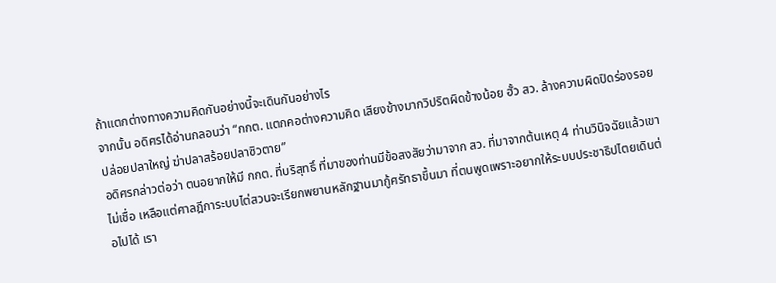ถ้าแตกต่างทางความคิดกันอย่างนี้จะเดินกันอย่างไร
จากนั้น อดิศรได้อ่านกลอนว่า “กกต. แตกคอต่างความคิด เสียงข้างมากวิปริตผิดข้างน้อย ฮั้ว สว. ล้างความผิดปิดร่องรอย ปล่อยปลาใหญ่ ฆ่าปลาสร้อยปลาซิวตาย”
อดิศรกล่าวต่อว่า ตนอยากให้มี กกต. ที่บริสุทธิ์ ที่มาของท่านมีข้อสงสัยว่ามาจาก สว. ที่มาจากต้นเหตุ 4 ท่านวินิจฉัยแล้วเขาไม่เชื่อ เหลือแต่ศาลฎีการะบบไต่สวนจะเรียกพยานหลักฐานมากู้ศรัทธาขึ้นมา ที่ตนพูดเพราะอยากให้ระบบประชาธิปไตยเดินต่อไปได้ เรา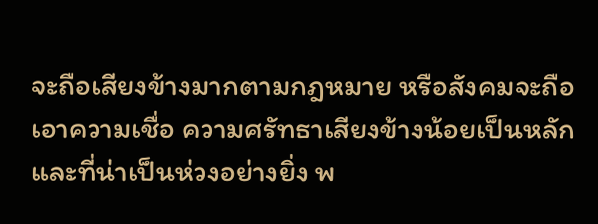จะถือเสียงข้างมากตามกฎหมาย หรือสังคมจะถือเอาความเชื่อ ความศรัทธาเสียงข้างน้อยเป็นหลัก และที่น่าเป็นห่วงอย่างยิ่ง พ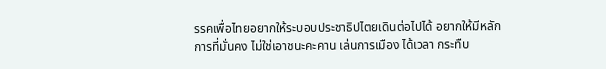รรคเพื่อไทยอยากให้ระบอบประชาธิปไตยเดินต่อไปได้ อยากให้มีหลักการที่มั่นคง ไม่ใช่เอาชนะคะคาน เล่นการเมือง ได้เวลา กระทืบ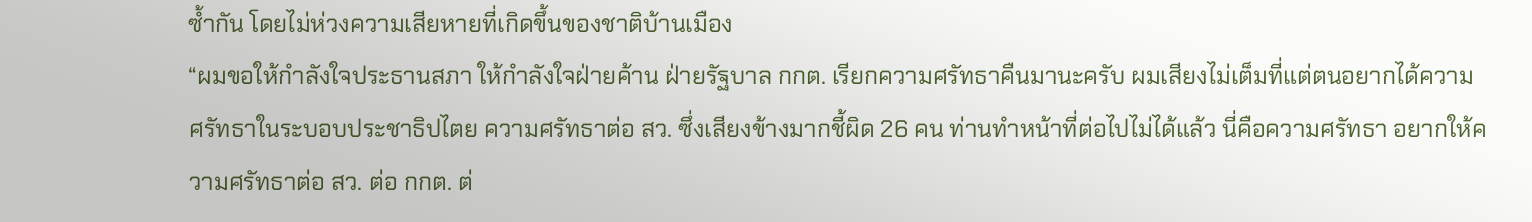ซ้ำกัน โดยไม่ห่วงความเสียหายที่เกิดขึ้นของชาติบ้านเมือง
“ผมขอให้กำลังใจประธานสภา ให้กำลังใจฝ่ายค้าน ฝ่ายรัฐบาล กกต. เรียกความศรัทธาคืนมานะครับ ผมเสียงไม่เต็มที่แต่ตนอยากได้ความศรัทธาในระบอบประชาธิปไตย ความศรัทธาต่อ สว. ซึ่งเสียงข้างมากชี้ผิด 26 คน ท่านทำหน้าที่ต่อไปไม่ได้แล้ว นี่คือความศรัทธา อยากให้ความศรัทธาต่อ สว. ต่อ กกต. ต่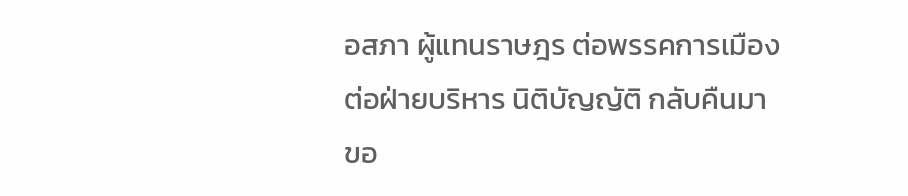อสภา ผู้แทนราษฎร ต่อพรรคการเมือง ต่อฝ่ายบริหาร นิติบัญญัติ กลับคืนมา ขอ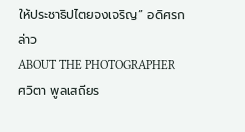ให้ประชาธิปไตยจงเจริญ” อดิศรกล่าว
ABOUT THE PHOTOGRAPHER
ศวิตา พูลเสถียร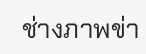ช่างภาพข่า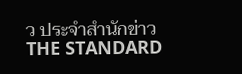ว ประจำสำนักข่าว THE STANDARD